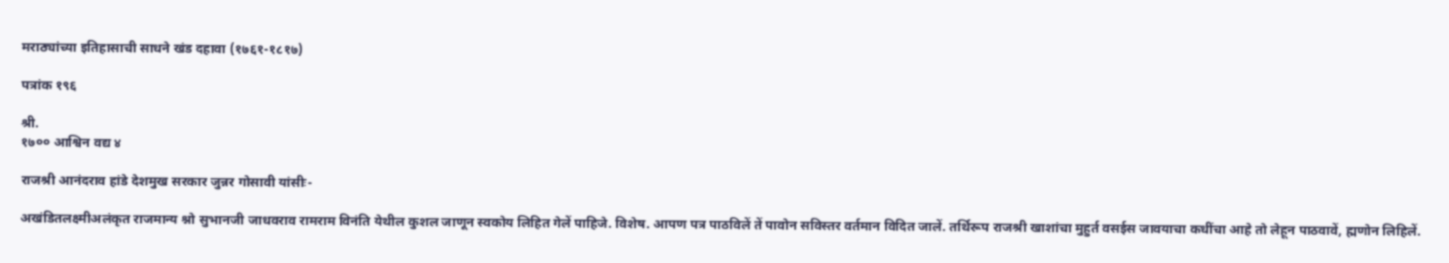मराठ्यांच्या इतिहासाची साधने खंड दहावा (१७६१-१८१७)

पत्रांक १९६

श्री.
१७०० आश्विन वद्य ४

राजश्री आनंदराव हांडे देशमुख सरकार जुन्नर गोसावी यांसीः-

अखंडितलक्ष्मीअलंकृत राजमान्य श्नो सुभानजी जाधवराव रामराम विनंति येथील कुशल जाणून स्वकोय लिहित गेलें पाहिजे. विशेष. आपण पत्र पाठविलें तें पावोन सविस्तर वर्तमान विदित जालें. तर्थिरूप राजश्री खाशांचा मुहुर्त वसईस जावयाचा कधींचा आहे तो लेहून पाठवावें, ह्मणोन लिहिलें.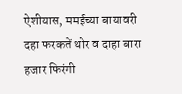ऐशीयास, ममईच्या बायावरी दहा फरकतें थोर व दाहा बारा हजार फिरंगी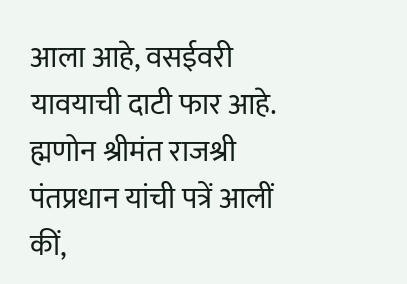आला आहे, वसईवरी यावयाची दाटी फार आहे. ह्मणोन श्रीमंत राजश्री पंतप्रधान यांची पत्रें आलीं कीं,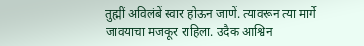तुह्मीं अविलंबें स्वार होऊन जाणें. त्यावरून त्या मार्गे जावयाचा मजकूर राहिला. उदैक आश्विन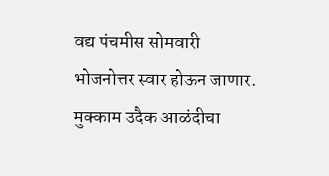वद्य पंचमीस सोमवारी भोजनोत्तर स्वार होऊन जाणार. मुक्काम उदैक आळंदीचा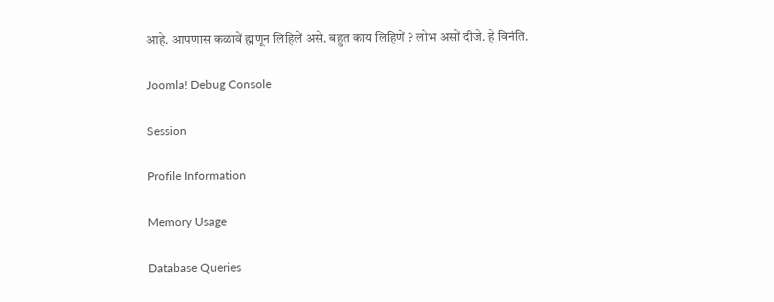आहे. आपणास कळावें ह्मणून लिहिलें असे. बहुत काय लिहिणें ? लोभ असों दीजे. हे विनंति.

Joomla! Debug Console

Session

Profile Information

Memory Usage

Database Queries